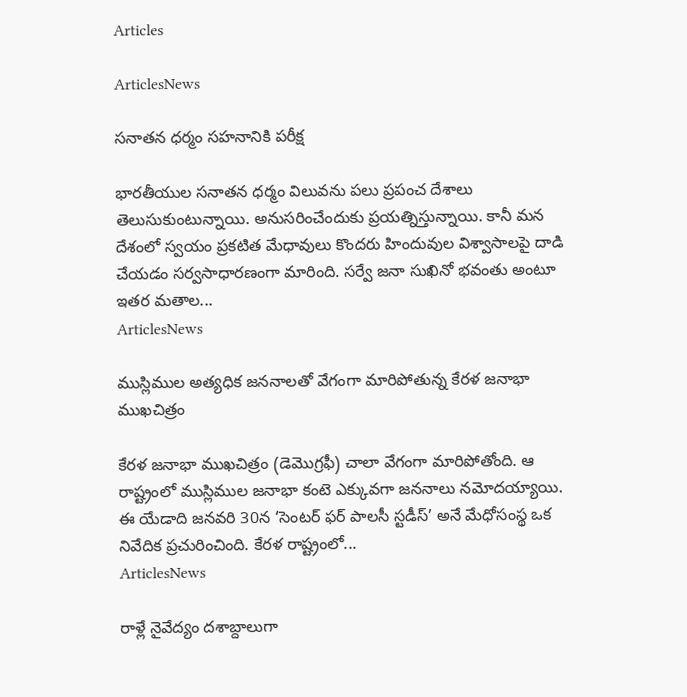Articles

ArticlesNews

సనాతన ధర్మం సహనానికి పరీక్ష

భారతీయుల సనాతన ధర్మం విలువను పలు ప్రపంచ దేశాలు తెలుసుకుంటున్నాయి. అనుసరించేందుకు ప్రయత్నిస్తున్నాయి. కానీ మన దేశంలో స్వయం ప్రకటిత మేధావులు కొందరు హిందువుల విశ్వాసాలపై దాడి చేయడం సర్వసాధారణంగా మారింది. సర్వే జనా సుఖినో భవంతు అంటూ ఇతర మతాల...
ArticlesNews

ముస్లిముల అత్యధిక జననాలతో వేగంగా మారిపోతున్న కేరళ జనాభా ముఖచిత్రం

కేరళ జనాభా ముఖచిత్రం (డెమొగ్రఫీ) చాలా వేగంగా మారిపోతోంది. ఆ రాష్ట్రంలో ముస్లిముల జనాభా కంటె ఎక్కువగా జననాలు నమోదయ్యాయి. ఈ యేడాది జనవరి 30న ‘సెంటర్ ఫర్ పాలసీ స్టడీస్’ అనే మేధోసంస్థ ఒక నివేదిక ప్రచురించింది. కేరళ రాష్ట్రంలో...
ArticlesNews

రాళ్లే నైవేద్యం దశాబ్దాలుగా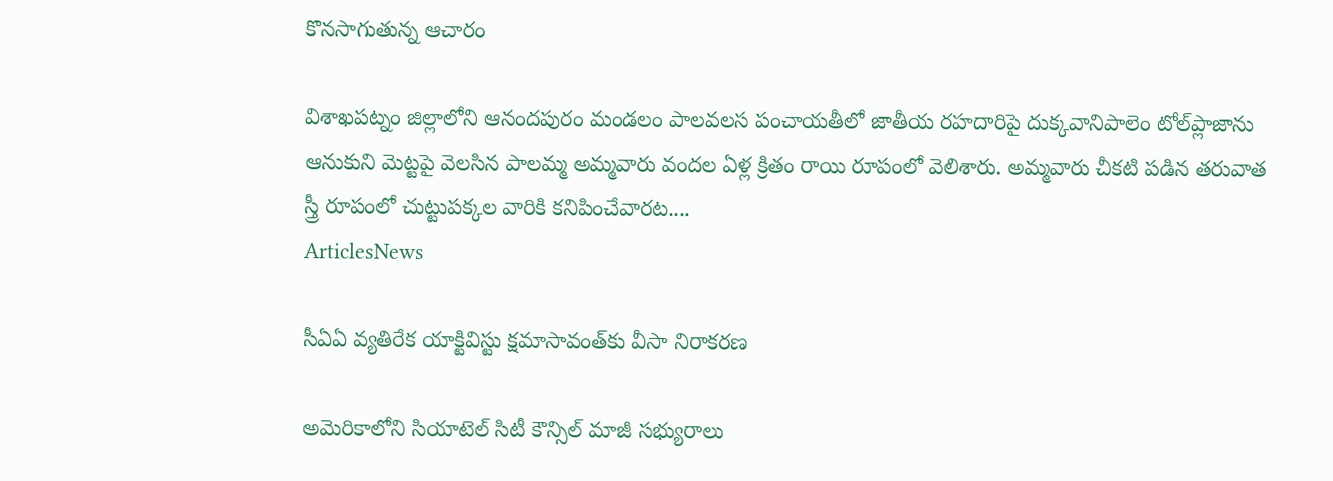కొనసాగుతున్న ఆచారం

విశాఖపట్నం జిల్లాలోని ఆనందపురం మండలం పాలవలస పంచాయతీలో జాతీయ రహదారిపై దుక్కవానిపాలెం టోల్‌ప్లాజాను ఆనుకుని మెట్టపై వెలసిన పాలమ్మ అమ్మవారు వందల ఏళ్ల క్రితం రాయి రూపంలో వెలిశారు. అమ్మవారు చీకటి పడిన తరువాత స్త్రీ రూపంలో చుట్టుపక్కల వారికి కనిపించేవారట....
ArticlesNews

సీఏఏ వ్యతిరేక యాక్టివిస్టు క్షమాసావంత్‌కు వీసా నిరాకరణ

అమెరికాలోని సియాటెల్ సిటీ కౌన్సిల్ మాజీ సభ్యురాలు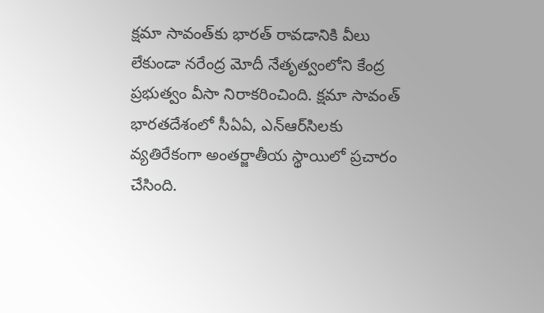క్షమా సావంత్‌కు భారత్ రావడానికి వీలు లేకుండా నరేంద్ర మోదీ నేతృత్వంలోని కేంద్ర ప్రభుత్వం వీసా నిరాకరించింది. క్షమా సావంత్ భారతదేశంలో సీఏఏ, ఎన్ఆర్‌సిలకు వ్యతిరేకంగా అంతర్జాతీయ స్థాయిలో ప్రచారం చేసింది.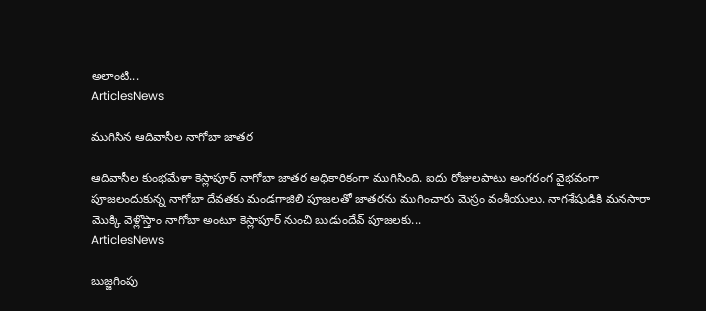అలాంటి...
ArticlesNews

ముగిసిన ఆదివాసీల నాగోబా జాతర

ఆదివాసీల కుంభమేళా కెస్లాపూర్ నాగోబా జాతర అధికారికంగా ముగిసింది. ఐదు రోజులపాటు అంగరంగ వైభవంగా పూజలందుకున్న నాగోబా దేవతకు మండగాజిలి పూజలతో జాతరను ముగించారు మెస్రం వంశీయులు. నాగశేషుడికి మనసారా మొక్కి వెళ్లొస్తాం నాగోబా అంటూ కెస్లాపూర్ నుంచి బుడుందేవ్ పూజలకు...
ArticlesNews

బుజ్జగింపు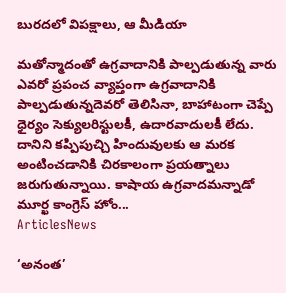బురదలో విపక్షాలు, ఆ మీడియా

మతోన్మాదంతో ఉగ్రవాదానికి పాల్పడుతున్న వారు ఎవరో ప్రపంచ వ్యాప్తంగా ఉగ్రవాదానికి పాల్పడుతున్నదెవరో తెలిసినా, బాహాటంగా చెప్పే ధైర్యం సెక్యులరిస్టులకీ, ఉదారవాదులకీ లేదు. దానిని కప్పిపుచ్చి హిందువులకు ఆ మరక అంటించడానికి చిరకాలంగా ప్రయత్నాలు జరుగుతున్నాయి. కాషాయ ఉగ్రవాదమన్నాడో మూర్ఖ కాంగ్రెస్‌ ‌హోం...
ArticlesNews

‘అనంత’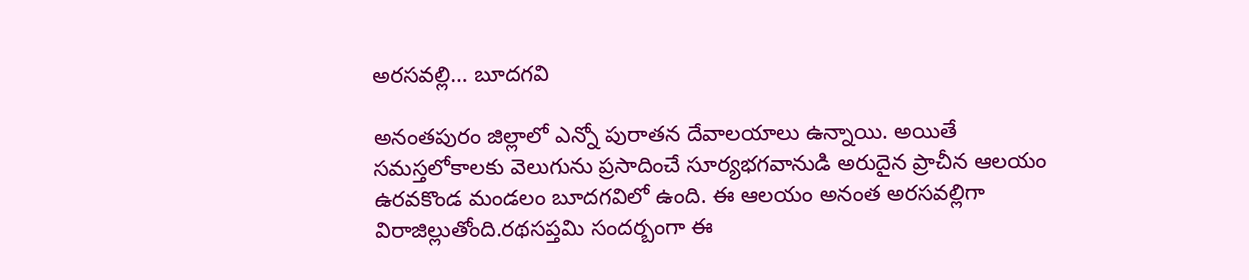అరసవల్లి… బూదగవి

అనంతపురం జిల్లాలో ఎన్నో పురాతన దేవాలయాలు ఉన్నాయి. అయితే సమస్తలోకాలకు వెలుగును ప్రసాదించే సూర్యభగవానుడి అరుదైన ప్రాచీన ఆలయం ఉరవకొండ మండలం బూదగవిలో ఉంది. ఈ ఆలయం అనంత అరసవల్లిగా విరాజిల్లుతోంది.రథసప్తమి సందర్బంగా ఈ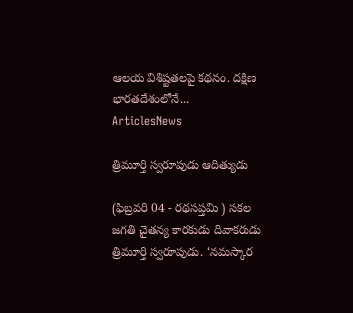ఆలయ విశిష్టతలపై కథనం. దక్షిణ భారతదేశంలోనే...
ArticlesNews

త్రిమూర్తి స్వరూపుడు ఆదిత్యుడు

(ఫిబ్రవరి 04 - రథసప్తమి ) సకల జగతి చైతన్య కారకుడు దివాకరుడు త్రిమూర్తి స్వరూపుడు. ‘నమస్కార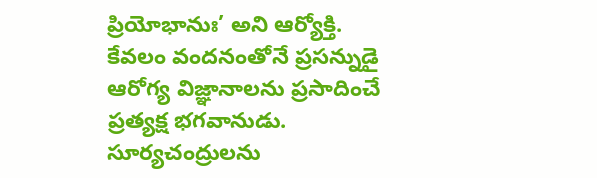ప్రియోభానుః’ అని ఆర్యోక్తి. కేవలం వందనంతోనే ప్రసన్నుడై ఆరోగ్య విజ్ఞానాలను ప్రసాదించే ప్రత్యక్ష భగవానుడు. సూర్యచంద్రులను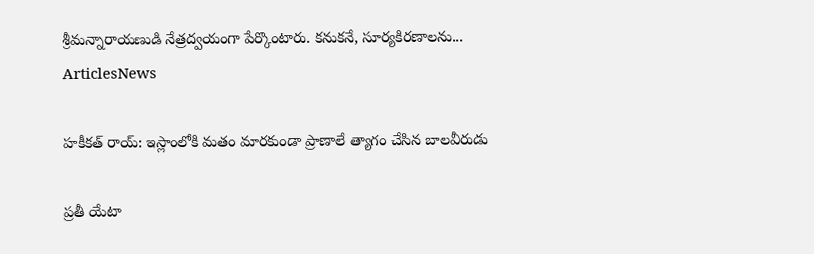శ్రీమన్నారాయణుడి నేత్రద్వయంగా పేర్కొంటారు. కనుకనే, సూర్యకిరణాలను...
ArticlesNews

హకీకత్‌ రాయ్: ఇస్లాంలోకి మతం మారకుండా ప్రాణాలే త్యాగం చేసిన బాలవీరుడు

ప్రతీ యేటా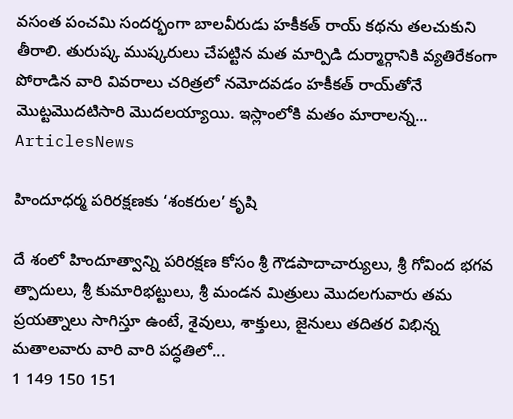వసంత పంచమి సందర్భంగా బాలవీరుడు హకీకత్ రాయ్ కథను తలచుకుని తీరాలి. తురుష్క ముష్కరులు చేపట్టిన మత మార్పిడి దుర్మార్గానికి వ్యతిరేకంగా పోరాడిన వారి వివరాలు చరిత్రలో నమోదవడం హకీకత్‌ రాయ్‌తోనే మొట్టమొదటిసారి మొదలయ్యాయి. ఇస్లాంలోకి మతం మారాలన్న...
ArticlesNews

హిందూధర్మ పరిరక్షణకు ‘శంకరుల’ కృషి

దే శంలో హిందూత్వాన్ని పరిరక్షణ కోసం శ్రీ గౌడపాదాచార్యులు, శ్రీ గోవింద భగవ త్పాదులు, శ్రీ కుమారిభట్టులు, శ్రీ మండన మిత్రులు మొదలగువారు తమ ప్రయత్నాలు సాగిస్తూ ఉంటే, శైవులు, శాక్తులు, జైనులు తదితర విభిన్న మతాలవారు వారి వారి పద్ధతిలో...
1 149 150 151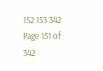152 153 342
Page 151 of 342